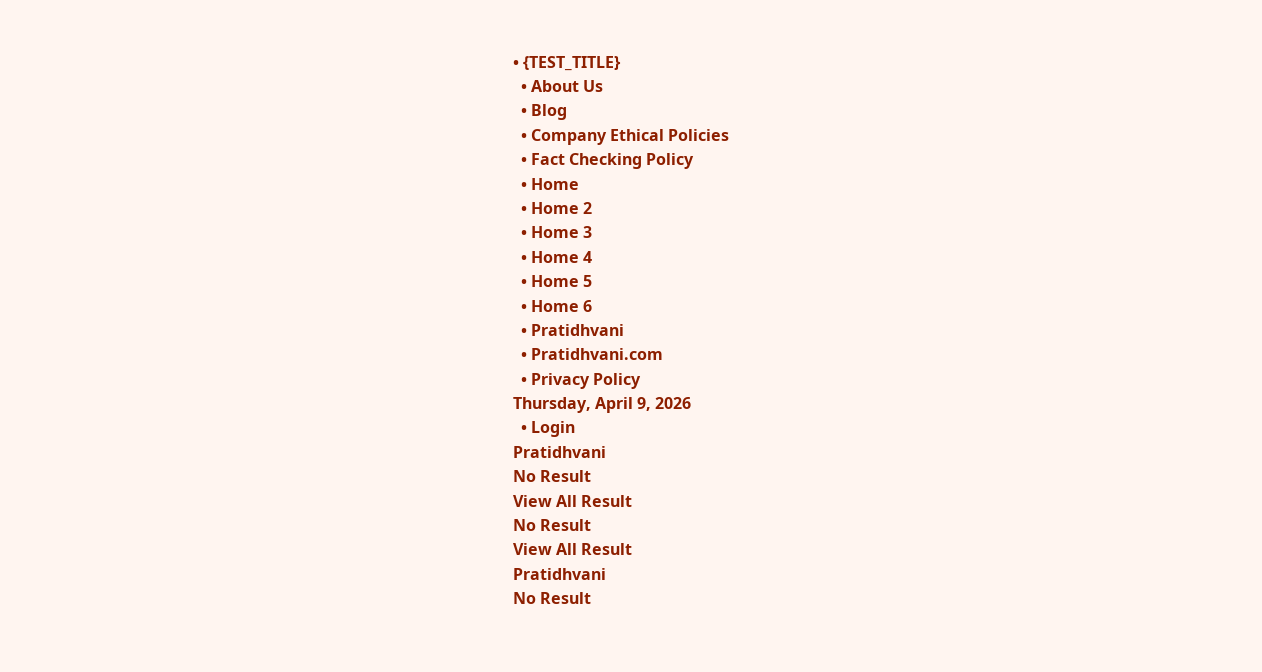• {TEST_TITLE}
  • About Us
  • Blog
  • Company Ethical Policies
  • Fact Checking Policy
  • Home
  • Home 2
  • Home 3
  • Home 4
  • Home 5
  • Home 6
  • Pratidhvani
  • Pratidhvani.com
  • Privacy Policy
Thursday, April 9, 2026
  • Login
Pratidhvani
No Result
View All Result
No Result
View All Result
Pratidhvani
No Result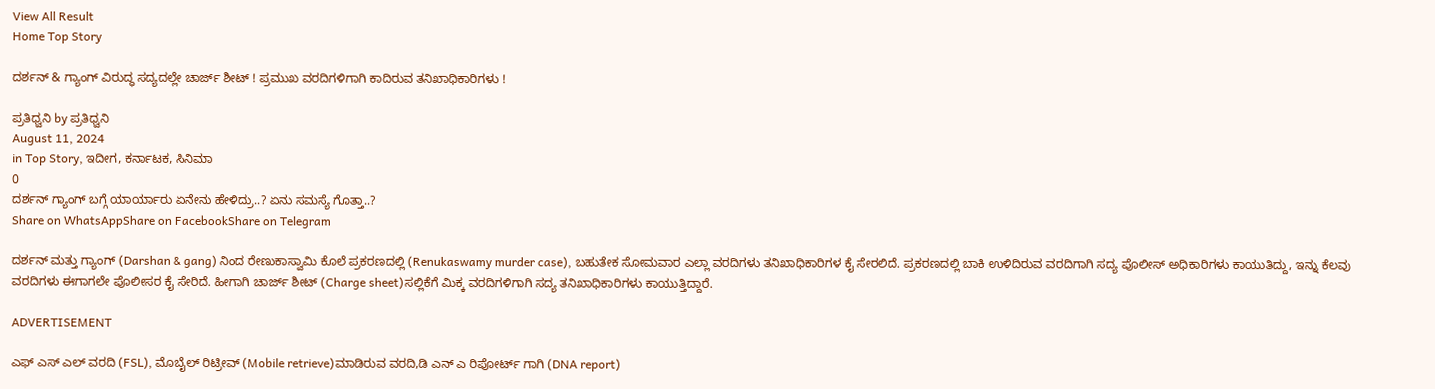View All Result
Home Top Story

ದರ್ಶನ್ & ಗ್ಯಾಂಗ್ ವಿರುದ್ಧ ಸದ್ಯದಲ್ಲೇ ಚಾರ್ಜ್ ಶೀಟ್ ! ಪ್ರಮುಖ ವರದಿಗಳಿಗಾಗಿ ಕಾದಿರುವ ತನಿಖಾಧಿಕಾರಿಗಳು !

ಪ್ರತಿಧ್ವನಿ by ಪ್ರತಿಧ್ವನಿ
August 11, 2024
in Top Story, ಇದೀಗ, ಕರ್ನಾಟಕ, ಸಿನಿಮಾ
0
ದರ್ಶನ್‌‌ ಗ್ಯಾಂಗ್‌ ಬಗ್ಗೆ ಯಾರ್ಯಾರು ಏನೇನು ಹೇಳಿದ್ರು..? ಏನು ಸಮಸ್ಯೆ ಗೊತ್ತಾ..?
Share on WhatsAppShare on FacebookShare on Telegram

ದರ್ಶನ್ ಮತ್ತು ಗ್ಯಾಂಗ್ (Darshan & gang) ನಿಂದ ರೇಣುಕಾಸ್ವಾಮಿ ಕೊಲೆ ಪ್ರಕರಣದಲ್ಲಿ (Renukaswamy murder case), ಬಹುತೇಕ ಸೋಮವಾರ ಎಲ್ಲಾ ವರದಿಗಳು ತನಿಖಾಧಿಕಾರಿಗಳ ಕೈ ಸೇರಲಿದೆ. ಪ್ರಕರಣದಲ್ಲಿ ಬಾಕಿ ಉಳಿದಿರುವ ವರದಿಗಾಗಿ ಸದ್ಯ ಪೊಲೀಸ್ ಅಧಿಕಾರಿಗಳು ಕಾಯುತಿದ್ದು, ಇನ್ನು ಕೆಲವು ವರದಿಗಳು ಈಗಾಗಲೇ ಪೊಲೀಸರ ಕೈ ಸೇರಿದೆ. ಹೀಗಾಗಿ ಚಾರ್ಜ್ ಶೀಟ್ (Charge sheet)ಸಲ್ಲಿಕೆಗೆ ಮಿಕ್ಕ ವರದಿಗಳಿಗಾಗಿ ಸದ್ಯ ತನಿಖಾಧಿಕಾರಿಗಳು ಕಾಯುತ್ತಿದ್ದಾರೆ.

ADVERTISEMENT

ಎಫ್ ಎಸ್ ಎಲ್ ವರದಿ (FSL), ಮೊಬೈಲ್‌ ರಿಟ್ರೀವ್ (Mobile retrieve)ಮಾಡಿರುವ ವರದಿ,ಡಿ ಎನ್ ಎ ರಿಪೋರ್ಟ್ ಗಾಗಿ (DNA report)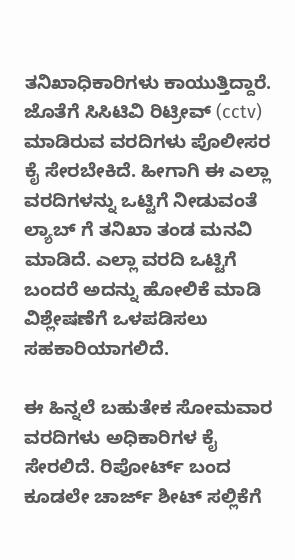ತನಿಖಾಧಿಕಾರಿಗಳು ಕಾಯುತ್ತಿದ್ದಾರೆ. ಜೊತೆಗೆ ಸಿಸಿಟಿವಿ ರಿಟ್ರೀವ್ (cctv) ಮಾಡಿರುವ ವರದಿಗಳು ಪೊಲೀಸರ‌ ಕೈ ಸೇರಬೇಕಿದೆ. ಹೀಗಾಗಿ ಈ ಎಲ್ಲಾ ವರದಿಗಳನ್ನು ಒಟ್ಟಿಗೆ ನೀಡುವಂತೆ ಲ್ಯಾಬ್ ಗೆ ತನಿಖಾ ತಂಡ ಮನವಿ ಮಾಡಿದೆ. ಎಲ್ಲಾ ವರದಿ ಒಟ್ಟಿಗೆ ಬಂದರೆ ಅದನ್ನು ಹೋಲಿಕೆ ಮಾಡಿ ವಿಶ್ಲೇಷಣೆಗೆ ಒಳಪಡಿಸಲು ಸಹಕಾರಿಯಾಗಲಿದೆ.

ಈ ಹಿನ್ನಲೆ ಬಹುತೇಕ ಸೋಮವಾರ ವರದಿಗಳು ಅಧಿಕಾರಿಗಳ ಕೈ ಸೇರಲಿದೆ. ರಿಪೋರ್ಟ್ ಬಂದ ಕೂಡಲೇ ಚಾರ್ಜ್ ಶೀಟ್ ಸಲ್ಲಿಕೆಗೆ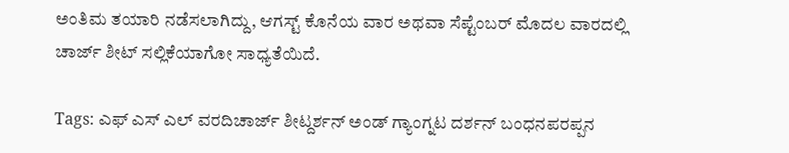ಅಂತಿಮ ತಯಾರಿ ನಡೆಸಲಾಗಿದ್ದು, ಆಗಸ್ಟ್ ಕೊನೆಯ ವಾರ ಅಥವಾ ಸೆಪ್ಟೆಂಬರ್ ಮೊದಲ ವಾರದಲ್ಲಿ ಚಾರ್ಜ್ ಶೀಟ್ ಸಲ್ಲಿಕೆಯಾಗೋ ಸಾಧ್ಯತೆಯಿದೆ.

Tags: ಎಫ್ ಎಸ್ ಎಲ್ ವರದಿಚಾರ್ಜ್ ಶೀಟ್ದರ್ಶನ್ ಅಂಡ್ ಗ್ಯಾಂಗ್ನಟ ದರ್ಶನ್ ಬಂಧನಪರಪ್ಪನ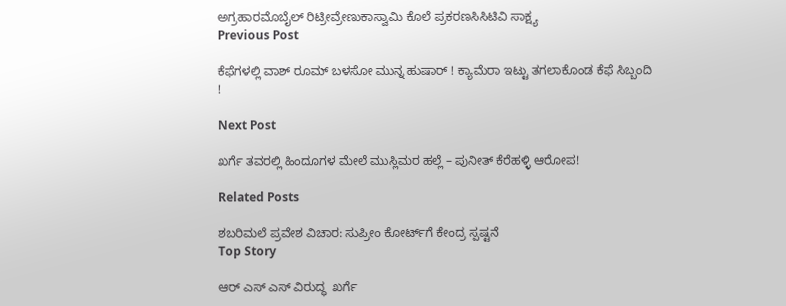ಅಗ್ರಹಾರಮೊಬೈಲ್ ರಿಟ್ರೀವ್ರೇಣುಕಾಸ್ವಾಮಿ ಕೊಲೆ ಪ್ರಕರಣಸಿಸಿಟಿವಿ ಸಾಕ್ಷ್ಯ
Previous Post

ಕೆಫೆಗಳಲ್ಲಿ ವಾಶ್ ರೂಮ್ ಬಳಸೋ ಮುನ್ನ ಹುಷಾರ್ ! ಕ್ಯಾಮೆರಾ ಇಟ್ಟು ತಗಲಾಕೊಂಡ ಕೆಫೆ ಸಿಬ್ಬಂದಿ !

Next Post

ಖರ್ಗೆ ತವರಲ್ಲಿ ಹಿಂದೂಗಳ ಮೇಲೆ ಮುಸ್ಲಿಮರ ಹಲ್ಲೆ – ಪುನೀತ್ ಕೆರೆಹಳ್ಳಿ ಆರೋಪ!

Related Posts

ಶಬರಿಮಲೆ ಪ್ರವೇಶ ವಿಚಾರ: ಸುಪ್ರೀಂ ಕೋರ್ಟ್‌ಗೆ ಕೇಂದ್ರ ಸ್ಪಷ್ಟನೆ
Top Story

ಆರ್ ಎಸ್ ಎಸ್ ವಿರುದ್ಧ  ಖರ್ಗೆ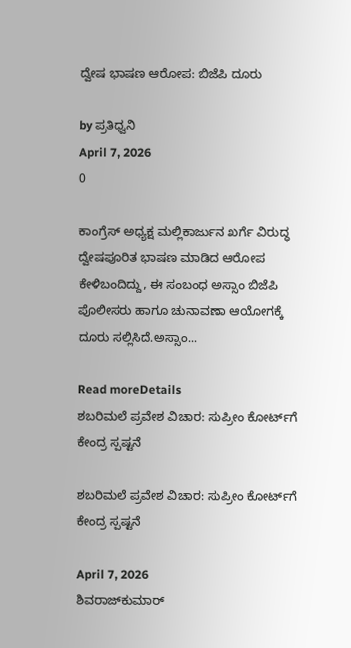ದ್ವೇಷ ಭಾಷಣ ಆರೋಪ: ಬಿಜೆಪಿ ದೂರು

by ಪ್ರತಿಧ್ವನಿ
April 7, 2026
0

ಕಾಂಗ್ರೆಸ್ ಅಧ್ಯಕ್ಷ ಮಲ್ಲಿಕಾರ್ಜುನ ಖರ್ಗೆ ವಿರುದ್ಧ ದ್ವೇಷಪೂರಿತ ಭಾಷಣ ಮಾಡಿದ ಆರೋಪ ಕೇಳಿಬಂದಿದ್ದು, ಈ ಸಂಬಂಧ ಅಸ್ಸಾಂ ಬಿಜೆಪಿ ಪೊಲೀಸರು ಹಾಗೂ ಚುನಾವಣಾ ಆಯೋಗಕ್ಕೆ ದೂರು ಸಲ್ಲಿಸಿದೆ.ಅಸ್ಸಾಂ...

Read moreDetails
ಶಬರಿಮಲೆ ಪ್ರವೇಶ ವಿಚಾರ: ಸುಪ್ರೀಂ ಕೋರ್ಟ್‌ಗೆ ಕೇಂದ್ರ ಸ್ಪಷ್ಟನೆ

ಶಬರಿಮಲೆ ಪ್ರವೇಶ ವಿಚಾರ: ಸುಪ್ರೀಂ ಕೋರ್ಟ್‌ಗೆ ಕೇಂದ್ರ ಸ್ಪಷ್ಟನೆ

April 7, 2026
ಶಿವರಾಜ್‌ಕುಮಾರ್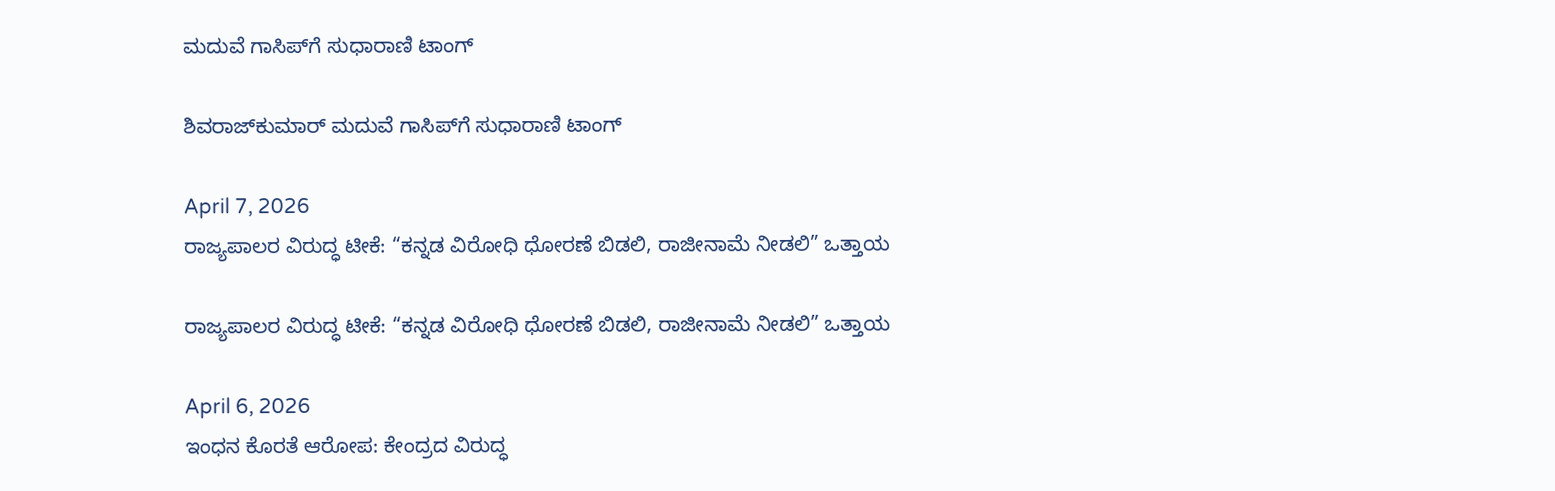ಮದುವೆ ಗಾಸಿಪ್‌ಗೆ ಸುಧಾರಾಣಿ ಟಾಂಗ್

ಶಿವರಾಜ್‌ಕುಮಾರ್ ಮದುವೆ ಗಾಸಿಪ್‌ಗೆ ಸುಧಾರಾಣಿ ಟಾಂಗ್

April 7, 2026
ರಾಜ್ಯಪಾಲರ ವಿರುದ್ಧ ಟೀಕೆ: “ಕನ್ನಡ ವಿರೋಧಿ ಧೋರಣೆ ಬಿಡಲಿ, ರಾಜೀನಾಮೆ ನೀಡಲಿ” ಒತ್ತಾಯ

ರಾಜ್ಯಪಾಲರ ವಿರುದ್ಧ ಟೀಕೆ: “ಕನ್ನಡ ವಿರೋಧಿ ಧೋರಣೆ ಬಿಡಲಿ, ರಾಜೀನಾಮೆ ನೀಡಲಿ” ಒತ್ತಾಯ

April 6, 2026
ಇಂಧನ ಕೊರತೆ ಆರೋಪ: ಕೇಂದ್ರದ ವಿರುದ್ಧ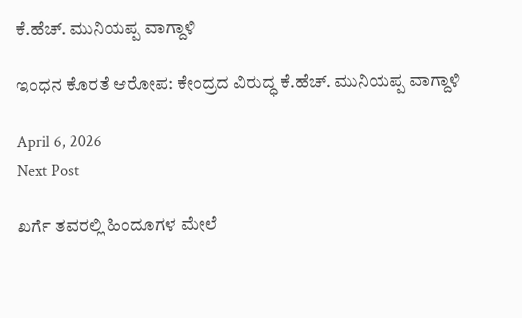ಕೆ.ಹೆಚ್. ಮುನಿಯಪ್ಪ ವಾಗ್ದಾಳಿ

ಇಂಧನ ಕೊರತೆ ಆರೋಪ: ಕೇಂದ್ರದ ವಿರುದ್ಧ ಕೆ.ಹೆಚ್. ಮುನಿಯಪ್ಪ ವಾಗ್ದಾಳಿ

April 6, 2026
Next Post

ಖರ್ಗೆ ತವರಲ್ಲಿ ಹಿಂದೂಗಳ ಮೇಲೆ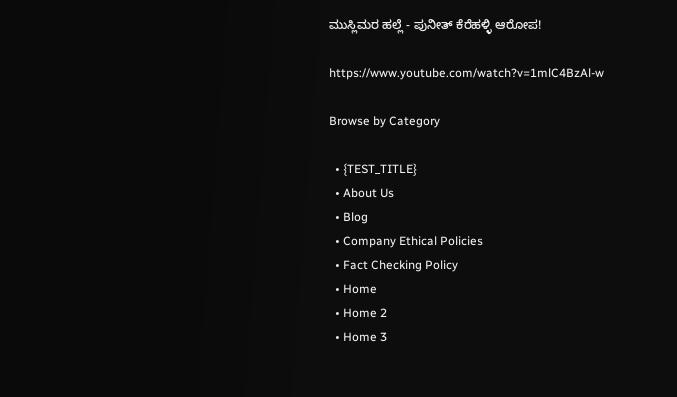ಮುಸ್ಲಿಮರ ಹಲ್ಲೆ - ಪುನೀತ್ ಕೆರೆಹಳ್ಳಿ ಆರೋಪ!

https://www.youtube.com/watch?v=1mlC4BzAl-w

Browse by Category

  • {TEST_TITLE}
  • About Us
  • Blog
  • Company Ethical Policies
  • Fact Checking Policy
  • Home
  • Home 2
  • Home 3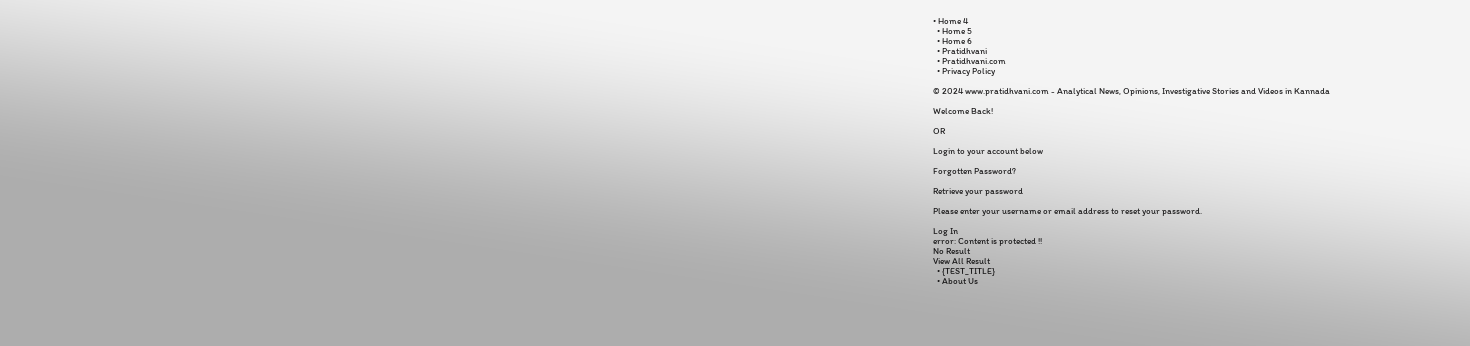• Home 4
  • Home 5
  • Home 6
  • Pratidhvani
  • Pratidhvani.com
  • Privacy Policy

© 2024 www.pratidhvani.com - Analytical News, Opinions, Investigative Stories and Videos in Kannada

Welcome Back!

OR

Login to your account below

Forgotten Password?

Retrieve your password

Please enter your username or email address to reset your password.

Log In
error: Content is protected !!
No Result
View All Result
  • {TEST_TITLE}
  • About Us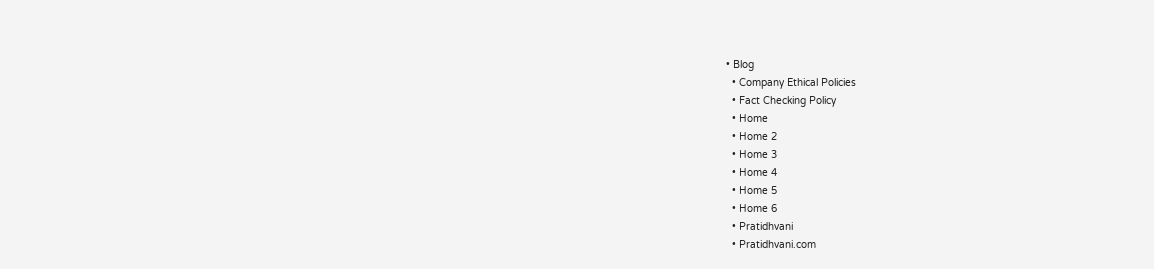• Blog
  • Company Ethical Policies
  • Fact Checking Policy
  • Home
  • Home 2
  • Home 3
  • Home 4
  • Home 5
  • Home 6
  • Pratidhvani
  • Pratidhvani.com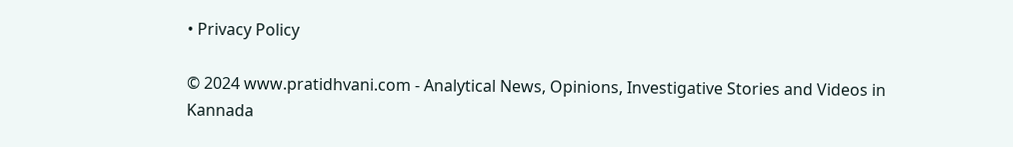• Privacy Policy

© 2024 www.pratidhvani.com - Analytical News, Opinions, Investigative Stories and Videos in Kannada